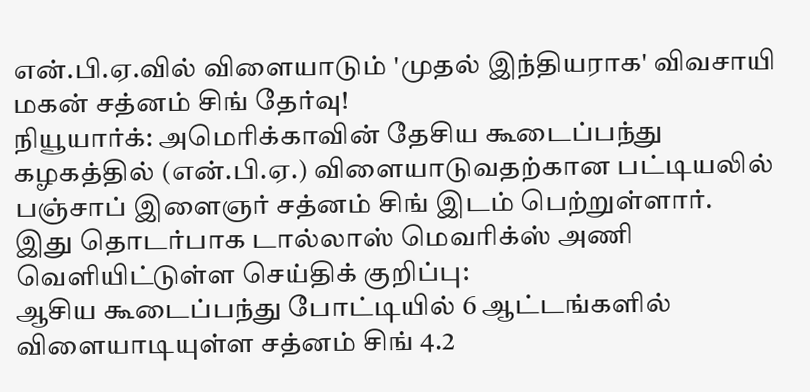என்.பி.ஏ.வில் விளையாடும் 'முதல் இந்தியராக' விவசாயி மகன் சத்னம் சிங் தேர்வு!
நியூயார்க்: அமெரிக்காவின் தேசிய கூடைப்பந்து கழகத்தில் (என்.பி.ஏ.) விளையாடுவதற்கான பட்டியலில் பஞ்சாப் இளைஞர் சத்னம் சிங் இடம் பெற்றுள்ளார்.
இது தொடர்பாக டால்லாஸ் மெவரிக்ஸ் அணி வெளியிட்டுள்ள செய்திக் குறிப்பு:
ஆசிய கூடைப்பந்து போட்டியில் 6 ஆட்டங்களில் விளையாடியுள்ள சத்னம் சிங் 4.2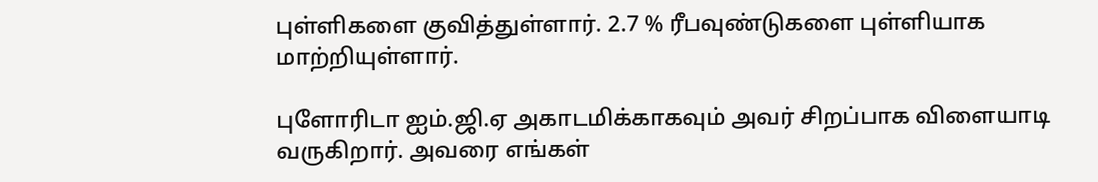புள்ளிகளை குவித்துள்ளார். 2.7 % ரீபவுண்டுகளை புள்ளியாக மாற்றியுள்ளார்.

புளோரிடா ஐம்.ஜி.ஏ அகாடமிக்காகவும் அவர் சிறப்பாக விளையாடி வருகிறார். அவரை எங்கள்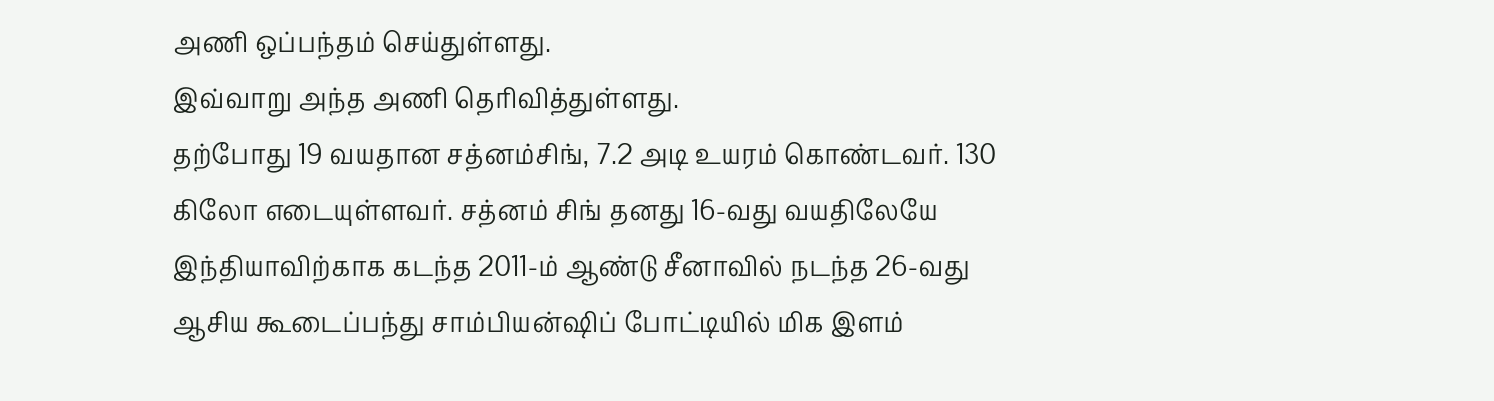அணி ஒப்பந்தம் செய்துள்ளது.
இவ்வாறு அந்த அணி தெரிவித்துள்ளது.
தற்போது 19 வயதான சத்னம்சிங், 7.2 அடி உயரம் கொண்டவர். 130 கிலோ எடையுள்ளவர். சத்னம் சிங் தனது 16-வது வயதிலேயே இந்தியாவிற்காக கடந்த 2011-ம் ஆண்டு சீனாவில் நடந்த 26-வது ஆசிய கூடைப்பந்து சாம்பியன்ஷிப் போட்டியில் மிக இளம்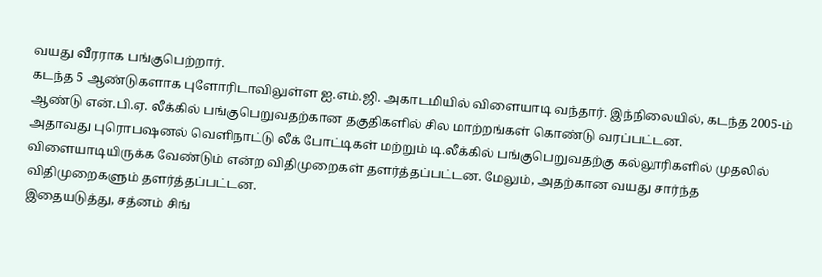வயது வீரராக பங்குபெற்றார்.
கடந்த 5 ஆண்டுகளாக புளோரிடாவிலுள்ள ஐ.எம்.ஜி. அகாடமியில் விளையாடி வந்தார். இந்நிலையில், கடந்த 2005-ம் ஆண்டு என்.பி.ஏ. லீக்கில் பங்குபெறுவதற்கான தகுதிகளில் சில மாற்றங்கள் கொண்டு வரப்பட்டன.
அதாவது புரொபஷனல் வெளிநாட்டு லீக் போட்டிகள் மற்றும் டி.லீக்கில் பங்குபெறுவதற்கு கல்லூரிகளில் முதலில் விளையாடியிருக்க வேண்டும் என்ற விதிமுறைகள் தளர்த்தப்பட்டன. மேலும், அதற்கான வயது சார்ந்த விதிமுறைகளும் தளர்த்தப்பட்டன.
இதையடுத்து, சத்னம் சிங்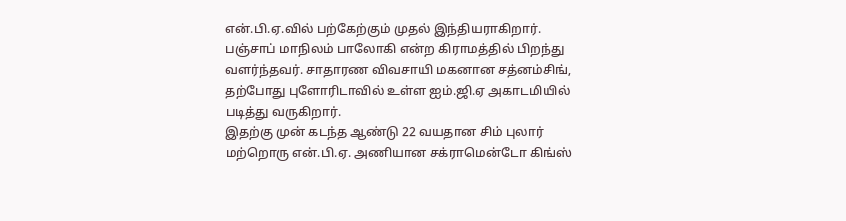என்.பி.ஏ.வில் பற்கேற்கும் முதல் இந்தியராகிறார். பஞ்சாப் மாநிலம் பாலோகி என்ற கிராமத்தில் பிறந்து வளர்ந்தவர். சாதாரண விவசாயி மகனான சத்னம்சிங், தற்போது புளோரிடாவில் உள்ள ஐம்.ஜி.ஏ அகாடமியில் படித்து வருகிறார்.
இதற்கு முன் கடந்த ஆண்டு 22 வயதான சிம் புலார் மற்றொரு என்.பி.ஏ. அணியான சக்ராமென்டோ கிங்ஸ்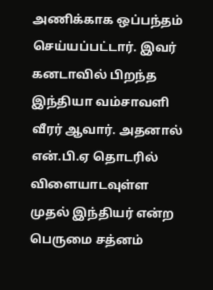அணிக்காக ஒப்பந்தம் செய்யப்பட்டார். இவர் கனடாவில் பிறந்த இந்தியா வம்சாவளி வீரர் ஆவார். அதனால் என்.பி.ஏ தொடரில் விளையாடவுள்ள முதல் இந்தியர் என்ற பெருமை சத்னம்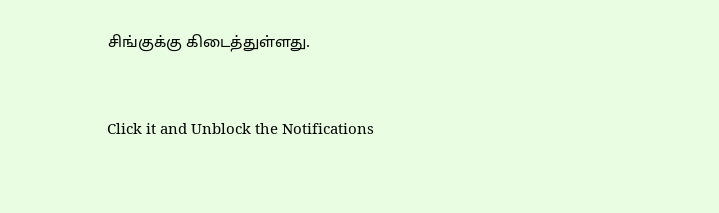சிங்குக்கு கிடைத்துள்ளது.


Click it and Unblock the Notifications